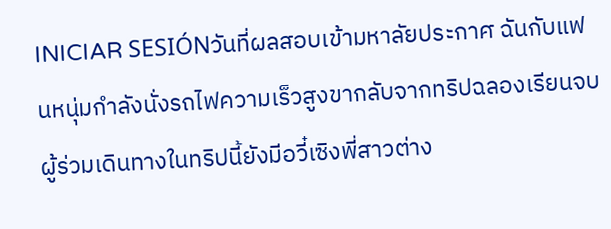INICIAR SESIÓNวันที่ผลสอบเข้ามหาลัยประกาศ ฉันกับแฟนหนุ่มกำลังนั่งรถไฟความเร็วสูงขากลับจากทริปฉลองเรียนจบ ผู้ร่วมเดินทางในทริปนี้ยังมีอวี๋เซิงพี่สาวต่าง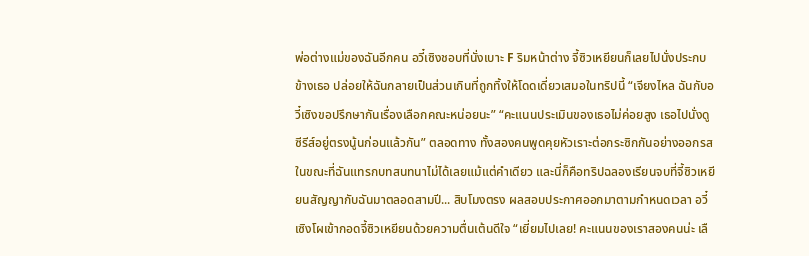พ่อต่างแม่ของฉันอีกคน อวี๋เซิงชอบที่นั่งเบาะ F ริมหน้าต่าง จี้ซิวเหยียนก็เลยไปนั่งประกบข้างเธอ ปล่อยให้ฉันกลายเป็นส่วนเกินที่ถูกทิ้งให้โดดเดี่ยวเสมอในทริปนี้ “เจียงไหล ฉันกับอวี๋เซิงขอปรึกษากันเรื่องเลือกคณะหน่อยนะ” “คะแนนประเมินของเธอไม่ค่อยสูง เธอไปนั่งดูซีรีส์อยู่ตรงนู้นก่อนแล้วกัน” ตลอดทาง ทั้งสองคนพูดคุยหัวเราะต่อกระซิกกันอย่างออกรส ในขณะที่ฉันแทรกบทสนทนาไม่ได้เลยแม้แต่คำเดียว และนี่ก็คือทริปฉลองเรียนจบที่จี้ซิวเหยียนสัญญากับฉันมาตลอดสามปี... สิบโมงตรง ผลสอบประกาศออกมาตามกำหนดเวลา อวี๋เซิงโผเข้ากอดจี้ซิวเหยียนด้วยความตื่นเต้นดีใจ “เยี่ยมไปเลย! คะแนนของเราสองคนน่ะ เลื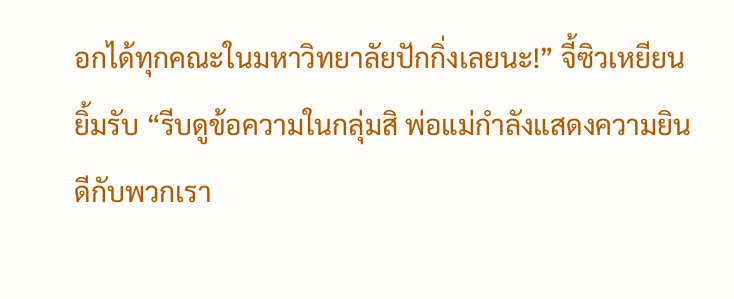อกได้ทุกคณะในมหาวิทยาลัยปักกิ่งเลยนะ!” จี้ซิวเหยียนยิ้มรับ “รีบดูข้อความในกลุ่มสิ พ่อแม่กำลังแสดงความยินดีกับพวกเรา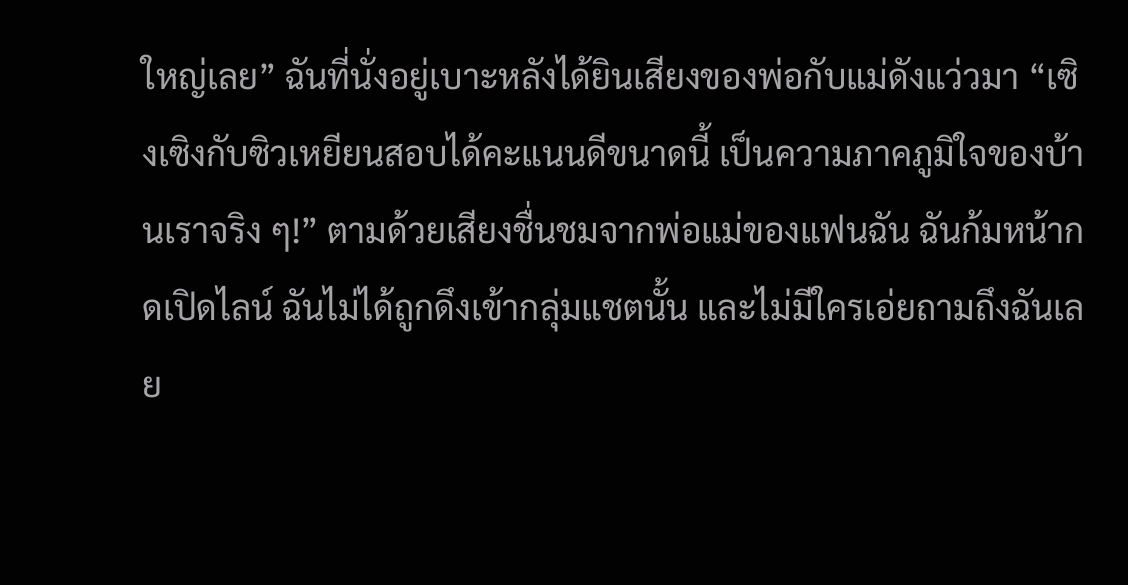ใหญ่เลย” ฉันที่นั่งอยู่เบาะหลังได้ยินเสียงของพ่อกับแม่ดังแว่วมา “เซิงเซิงกับซิวเหยียนสอบได้คะแนนดีขนาดนี้ เป็นความภาคภูมิใจของบ้านเราจริง ๆ!” ตามด้วยเสียงชื่นชมจากพ่อแม่ของแฟนฉัน ฉันก้มหน้ากดเปิดไลน์ ฉันไม่ได้ถูกดึงเข้ากลุ่มแชตนั้น และไม่มีใครเอ่ยถามถึงฉันเลย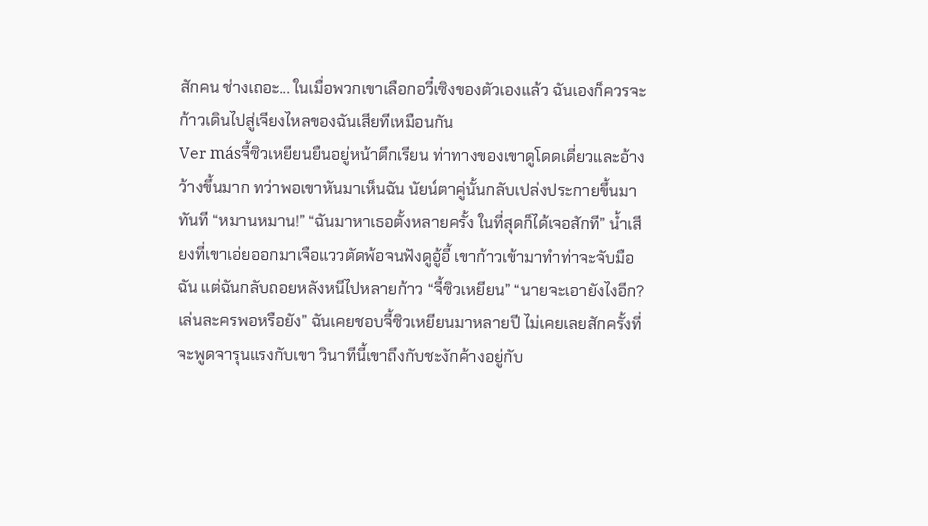สักคน ช่างเถอะ... ในเมื่อพวกเขาเลือกอวี๋เซิงของตัวเองแล้ว ฉันเองก็ควรจะก้าวเดินไปสู่เจียงไหลของฉันเสียทีเหมือนกัน
Ver másจี้ซิวเหยียนยืนอยู่หน้าตึกเรียน ท่าทางของเขาดูโดดเดี่ยวและอ้างว้างขึ้นมาก ทว่าพอเขาหันมาเห็นฉัน นัยน์ตาคู่นั้นกลับเปล่งประกายขึ้นมาทันที “หมานหมาน!” “ฉันมาหาเธอตั้งหลายครั้ง ในที่สุดก็ได้เจอสักที” น้ำเสียงที่เขาเอ่ยออกมาเจือแววตัดพ้อจนฟังดูอู้อี้ เขาก้าวเข้ามาทำท่าจะจับมือฉัน แต่ฉันกลับถอยหลังหนีไปหลายก้าว “จี้ซิวเหยียน” “นายจะเอายังไงอีก? เล่นละครพอหรือยัง” ฉันเคยชอบจี้ซิวเหยียนมาหลายปี ไม่เคยเลยสักครั้งที่จะพูดจารุนแรงกับเขา วินาทีนี้เขาถึงกับชะงักค้างอยู่กับ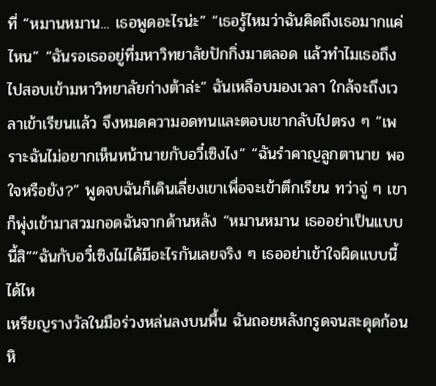ที่ “หมานหมาน... เธอพูดอะไรน่ะ” “เธอรู้ไหมว่าฉันคิดถึงเธอมากแค่ไหน” “ฉันรอเธออยู่ที่มหาวิทยาลัยปักกิ่งมาตลอด แล้วทำไมเธอถึงไปสอบเข้ามหาวิทยาลัยก่างต้าล่ะ” ฉันเหลือบมองเวลา ใกล้จะถึงเวลาเข้าเรียนแล้ว จึงหมดความอดทนและตอบเขากลับไปตรง ๆ “เพราะฉันไม่อยากเห็นหน้านายกับอวี๋เซิงไง” “ฉันรำคาญลูกตานาย พอใจหรือยัง?” พูดจบฉันก็เดินเลี่ยงเขาเพื่อจะเข้าตึกเรียน ทว่าจู่ ๆ เขาก็พุ่งเข้ามาสวมกอดฉันจากด้านหลัง “หมานหมาน เธออย่าเป็นแบบนี้สิ”“ฉันกับอวี๋เซิงไม่ได้มีอะไรกันเลยจริง ๆ เธออย่าเข้าใจผิดแบบนี้ได้ไห
เหรียญรางวัลในมือร่วงหล่นลงบนพื้น ฉันถอยหลังกรูดจนสะดุดก้อนหิ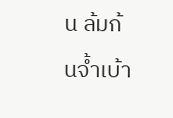น ล้มก้นจ้ำเบ้า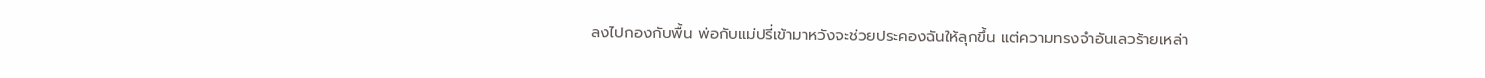ลงไปกองกับพื้น พ่อกับแม่ปรี่เข้ามาหวังจะช่วยประคองฉันให้ลุกขึ้น แต่ความทรงจำอันเลวร้ายเหล่า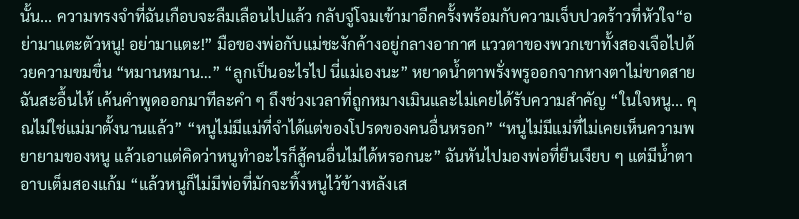นั้น... ความทรงจำที่ฉันเกือบจะลืมเลือนไปแล้ว กลับจู่โจมเข้ามาอีกครั้งพร้อมกับความเจ็บปวดร้าวที่หัวใจ“อย่ามาแตะตัวหนู! อย่ามาแตะ!” มือของพ่อกับแม่ชะงักค้างอยู่กลางอากาศ แววตาของพวกเขาทั้งสองเจือไปด้วยความขมขื่น “หมานหมาน…” “ลูกเป็นอะไรไป นี่แม่เองนะ” หยาดน้ำตาพรั่งพรูออกจากหางตาไม่ขาดสาย ฉันสะอื้นไห้ เค้นคำพูดออกมาทีละคำ ๆ ถึงช่วงเวลาที่ถูกหมางเมินและไม่เคยได้รับความสำคัญ “ในใจหนู... คุณไม่ใช่แม่มาตั้งนานแล้ว” “หนูไม่มีแม่ที่จำได้แต่ของโปรดของคนอื่นหรอก” “หนูไม่มีแม่ที่ไม่เคยเห็นความพยายามของหนู แล้วเอาแต่คิดว่าหนูทำอะไรก็สู้คนอื่นไม่ได้หรอกนะ” ฉันหันไปมองพ่อที่ยืนเงียบ ๆ แต่มีน้ำตาอาบเต็มสองแก้ม “แล้วหนูก็ไม่มีพ่อที่มักจะทิ้งหนูไว้ข้างหลังเส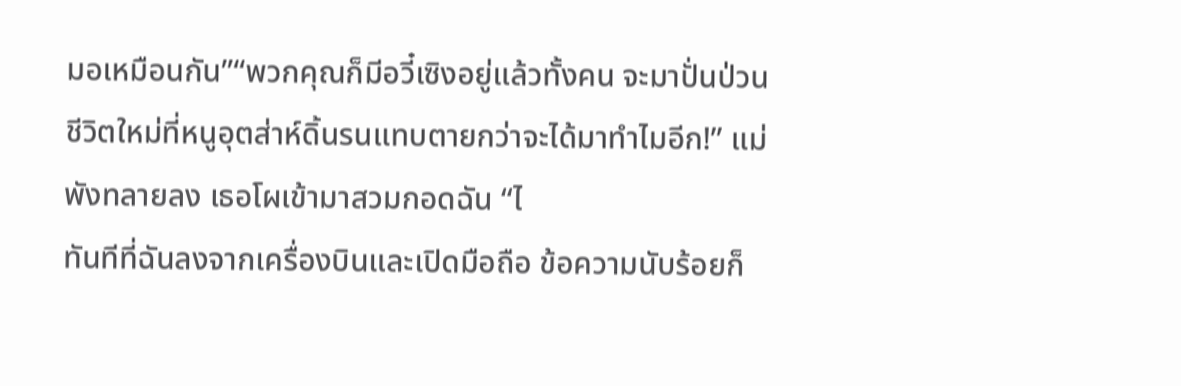มอเหมือนกัน”“พวกคุณก็มีอวี๋เซิงอยู่แล้วทั้งคน จะมาปั่นป่วนชีวิตใหม่ที่หนูอุตส่าห์ดิ้นรนแทบตายกว่าจะได้มาทำไมอีก!” แม่พังทลายลง เธอโผเข้ามาสวมกอดฉัน “ไ
ทันทีที่ฉันลงจากเครื่องบินและเปิดมือถือ ข้อความนับร้อยก็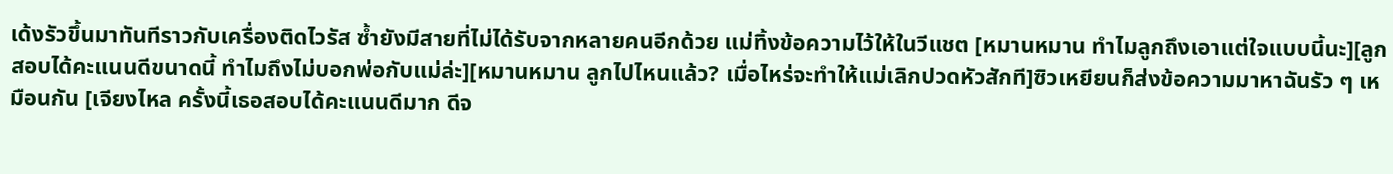เด้งรัวขึ้นมาทันทีราวกับเครื่องติดไวรัส ซ้ำยังมีสายที่ไม่ได้รับจากหลายคนอีกด้วย แม่ทิ้งข้อความไว้ให้ในวีแชต [หมานหมาน ทำไมลูกถึงเอาแต่ใจแบบนี้นะ][ลูกสอบได้คะแนนดีขนาดนี้ ทำไมถึงไม่บอกพ่อกับแม่ล่ะ][หมานหมาน ลูกไปไหนแล้ว? เมื่อไหร่จะทำให้แม่เลิกปวดหัวสักที]ซิวเหยียนก็ส่งข้อความมาหาฉันรัว ๆ เหมือนกัน [เจียงไหล ครั้งนี้เธอสอบได้คะแนนดีมาก ดีจ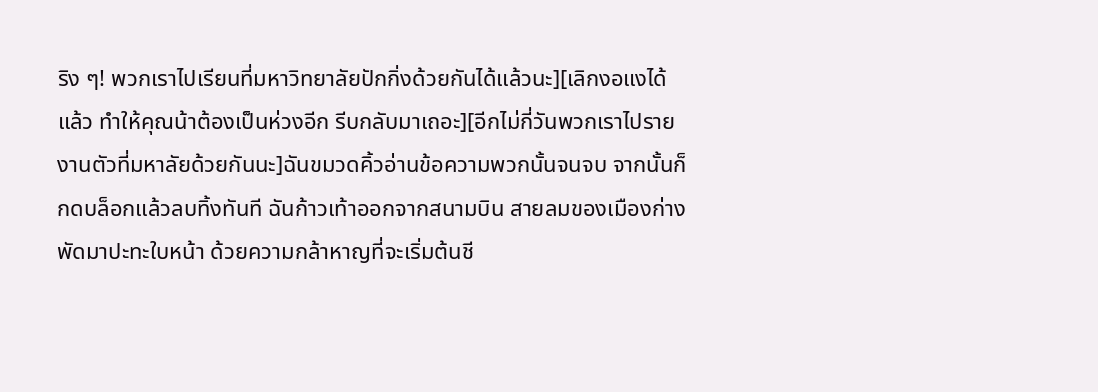ริง ๆ! พวกเราไปเรียนที่มหาวิทยาลัยปักกิ่งด้วยกันได้แล้วนะ][เลิกงอแงได้แล้ว ทำให้คุณน้าต้องเป็นห่วงอีก รีบกลับมาเถอะ][อีกไม่กี่วันพวกเราไปรายงานตัวที่มหาลัยด้วยกันนะ]ฉันขมวดคิ้วอ่านข้อความพวกนั้นจนจบ จากนั้นก็กดบล็อกแล้วลบทิ้งทันที ฉันก้าวเท้าออกจากสนามบิน สายลมของเมืองก่างพัดมาปะทะใบหน้า ด้วยความกล้าหาญที่จะเริ่มต้นชี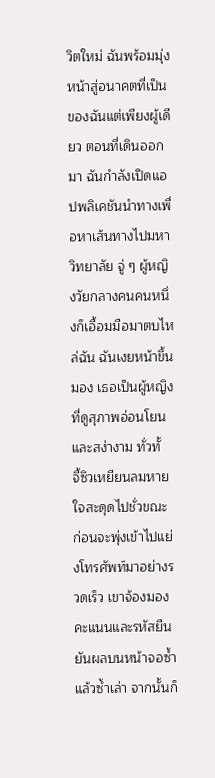วิตใหม่ ฉันพร้อมมุ่งหน้าสู่อนาคตที่เป็นของฉันแต่เพียงผู้เดียว ตอนที่เดินออกมา ฉันกำลังเปิดแอปพลิเคชันนำทางเพื่อหาเส้นทางไปมหาวิทยาลัย จู่ ๆ ผู้หญิงวัยกลางคนคนหนึ่งก็เอื้อมมือมาตบไหล่ฉัน ฉันเงยหน้าขึ้นมอง เธอเป็นผู้หญิงที่ดูสุภาพอ่อนโยนและสง่างาม ทั่วทั้
จี้ซิวเหยียนลมหายใจสะดุดไปชั่วขณะ ก่อนจะพุ่งเข้าไปแย่งโทรศัพท์มาอย่างรวดเร็ว เขาจ้องมองคะแนนและรหัสยืนยันผลบนหน้าจอซ้ำแล้วซ้ำเล่า จากนั้นก็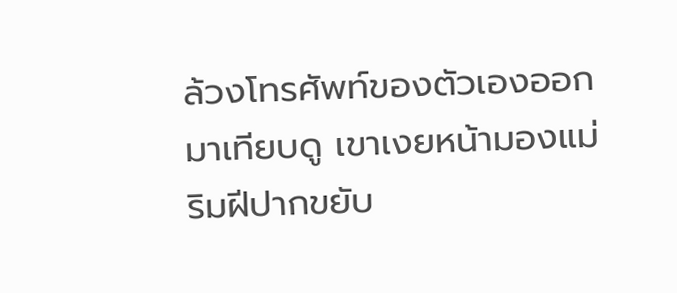ล้วงโทรศัพท์ของตัวเองออกมาเทียบดู เขาเงยหน้ามองแม่ ริมฝีปากขยับ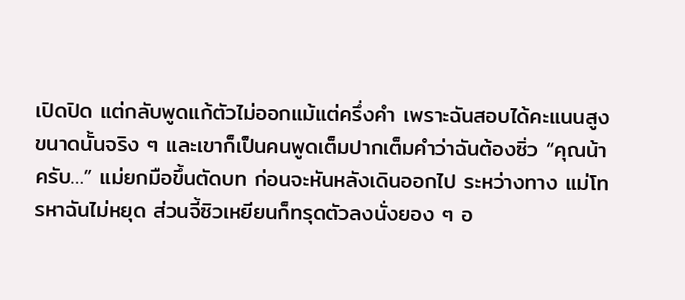เปิดปิด แต่กลับพูดแก้ตัวไม่ออกแม้แต่ครึ่งคำ เพราะฉันสอบได้คะแนนสูงขนาดนั้นจริง ๆ และเขาก็เป็นคนพูดเต็มปากเต็มคำว่าฉันต้องซิ่ว “คุณน้าครับ…” แม่ยกมือขึ้นตัดบท ก่อนจะหันหลังเดินออกไป ระหว่างทาง แม่โทรหาฉันไม่หยุด ส่วนจี้ซิวเหยียนก็ทรุดตัวลงนั่งยอง ๆ อ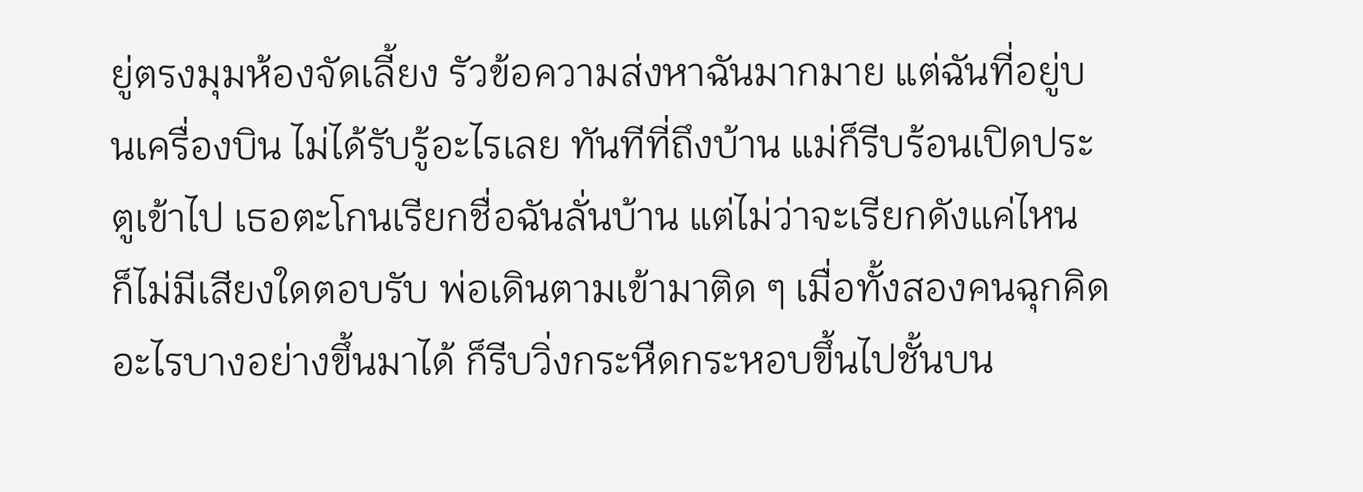ยู่ตรงมุมห้องจัดเลี้ยง รัวข้อความส่งหาฉันมากมาย แต่ฉันที่อยู่บนเครื่องบิน ไม่ได้รับรู้อะไรเลย ทันทีที่ถึงบ้าน แม่ก็รีบร้อนเปิดประตูเข้าไป เธอตะโกนเรียกชื่อฉันลั่นบ้าน แต่ไม่ว่าจะเรียกดังแค่ไหน ก็ไม่มีเสียงใดตอบรับ พ่อเดินตามเข้ามาติด ๆ เมื่อทั้งสองคนฉุกคิดอะไรบางอย่างขึ้นมาได้ ก็รีบวิ่งกระหืดกระหอบขึ้นไปชั้นบน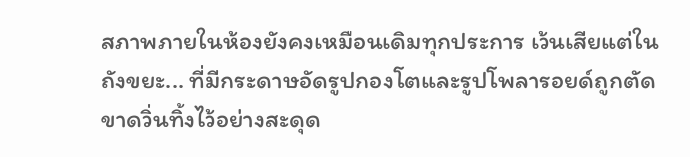สภาพภายในห้องยังคงเหมือนเดิมทุกประการ เว้นเสียแต่ในถังขยะ... ที่มีกระดาษอัดรูปกองโตและรูปโพลารอยด์ถูกตัดขาดวิ่นทิ้งไว้อย่างสะดุด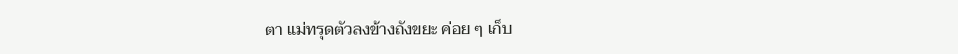ตา แม่ทรุดตัวลงข้างถังขยะ ค่อย ๆ เก็บ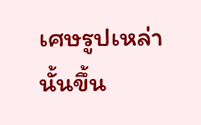เศษรูปเหล่านั้นขึ้น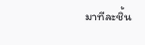มาทีละชิ้น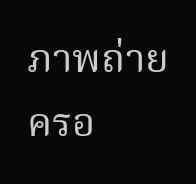ภาพถ่ายครอ